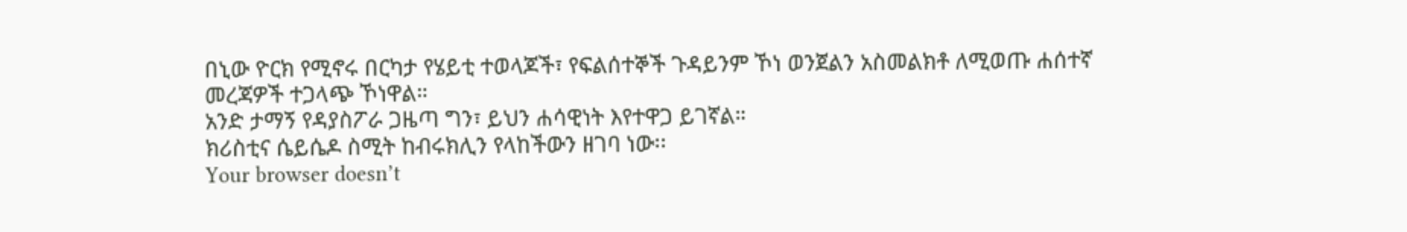በኒው ዮርክ የሚኖሩ በርካታ የሄይቲ ተወላጆች፣ የፍልሰተኞች ጉዳይንም ኾነ ወንጀልን አስመልክቶ ለሚወጡ ሐሰተኛ መረጃዎች ተጋላጭ ኾነዋል።
አንድ ታማኝ የዳያስፖራ ጋዜጣ ግን፣ ይህን ሐሳዊነት እየተዋጋ ይገኛል።
ክሪስቲና ሴይሴዶ ስሚት ከብሩክሊን የላከችውን ዘገባ ነው፡፡
Your browser doesn’t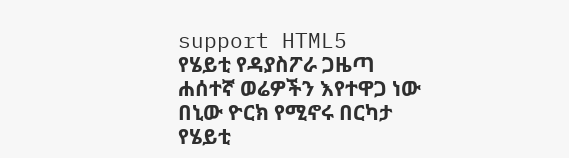support HTML5
የሄይቲ የዳያስፖራ ጋዜጣ ሐሰተኛ ወሬዎችን እየተዋጋ ነው
በኒው ዮርክ የሚኖሩ በርካታ የሄይቲ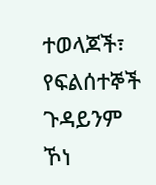ተወላጆች፣ የፍልሰተኞች ጉዳይንም ኾነ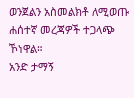ወንጀልን አስመልክቶ ለሚወጡ ሐሰተኛ መረጃዎች ተጋላጭ ኾነዋል።
አንድ ታማኝ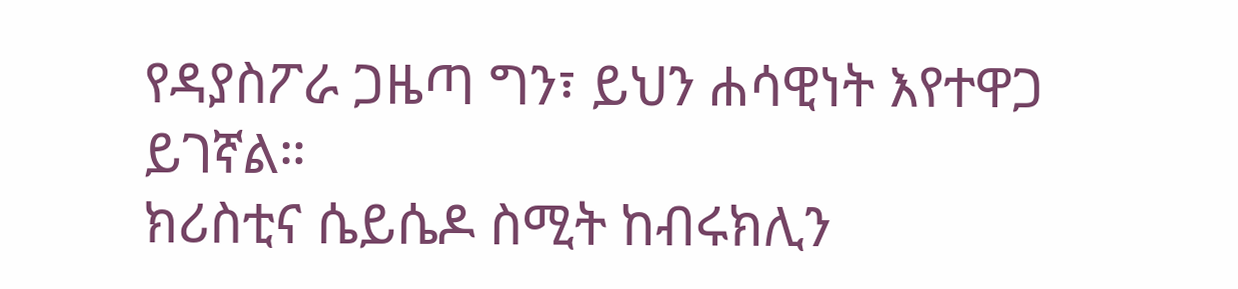የዳያስፖራ ጋዜጣ ግን፣ ይህን ሐሳዊነት እየተዋጋ ይገኛል።
ክሪስቲና ሴይሴዶ ስሚት ከብሩክሊን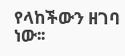የላከችውን ዘገባ ነው፡፡